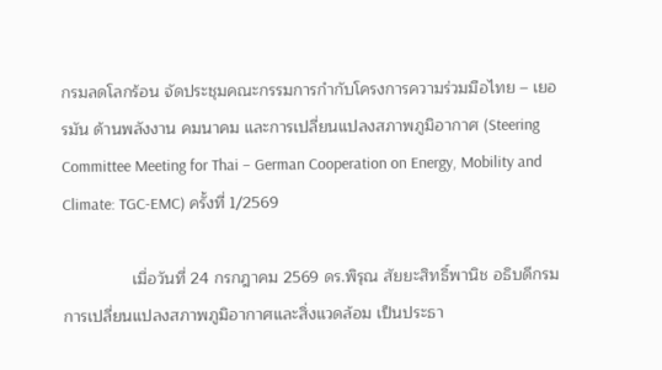กรมลดโลกร้อน จัดประชุมคณะกรรมการกำกับโครงการความร่วมมือไทย – เยอรมัน ด้านพลังงาน คมนาคม และการเปลี่ยนแปลงสภาพภูมิอากาศ (Steering Committee Meeting for Thai – German Cooperation on Energy, Mobility and Climate: TGC-EMC) ครั้งที่ 1/2569

               เมื่อวันที่ 24 กรกฎาคม 2569 ดร.พิรุณ สัยยะสิทธิ์พานิช อธิบดีกรมการเปลี่ยนแปลงสภาพภูมิอากาศและสิ่งแวดล้อม เป็นประธา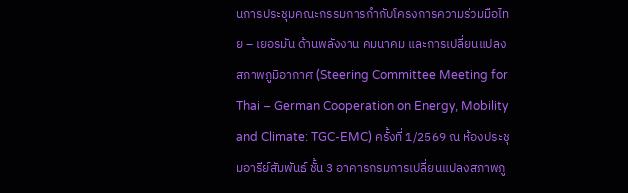นการประชุมคณะกรรมการกำกับโครงการความร่วมมือไทย – เยอรมัน ด้านพลังงาน คมนาคม และการเปลี่ยนแปลงสภาพภูมิอากาศ (Steering Committee Meeting for Thai – German Cooperation on Energy, Mobility and Climate: TGC-EMC) ครั้งที่ 1/2569 ณ ห้องประชุมอารีย์สัมพันธ์ ชั้น 3 อาคารกรมการเปลี่ยนแปลงสภาพภู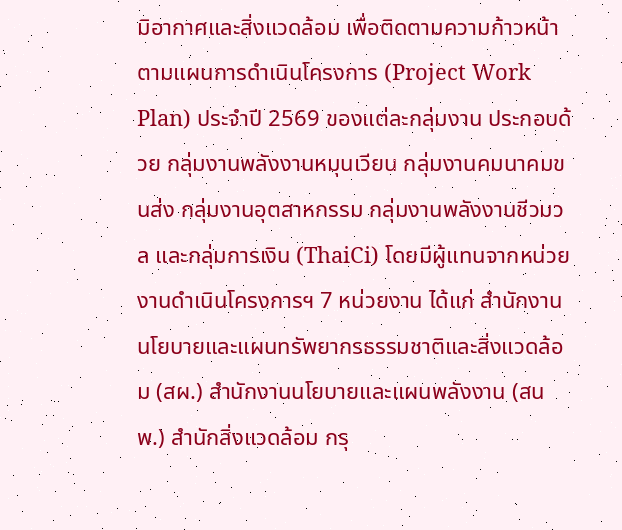มิอากาศและสิ่งแวดล้อม เพื่อติดตามความก้าวหน้าตามแผนการดำเนินโครงการ (Project Work Plan) ประจำปี 2569 ของแต่ละกลุ่มงาน ประกอบด้วย กลุ่มงานพลังงานหมุนเวียน กลุ่มงานคมนาคมขนส่ง กลุ่มงานอุตสาหกรรม กลุ่มงานพลังงานชีวมวล และกลุ่มการเงิน (ThaiCi) โดยมีผู้แทนจากหน่วยงานดำเนินโครงการฯ 7 หน่วยงาน ได้แก่ สำนักงานนโยบายและแผนทรัพยากรธรรมชาติและสิ่งแวดล้อม (สผ.) สำนักงานนโยบายและแผนพลังงาน (สนพ.) สำนักสิ่งแวดล้อม กรุ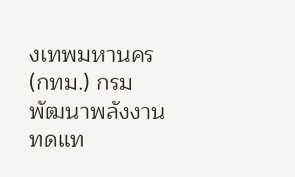งเทพมหานคร (กทม.) กรมพัฒนาพลังงานทดแท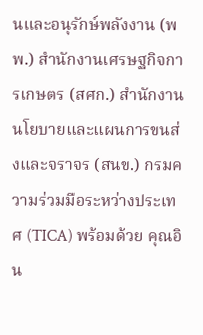นและอนุรักษ์พลังงาน (พพ.) สำนักงานเศรษฐกิจการเกษตร (สศก.) สำนักงานนโยบายและแผนการขนส่งและจราจร (สนข.) กรมความร่วมมือระหว่างประเทศ (TICA) พร้อมด้วย คุณอิน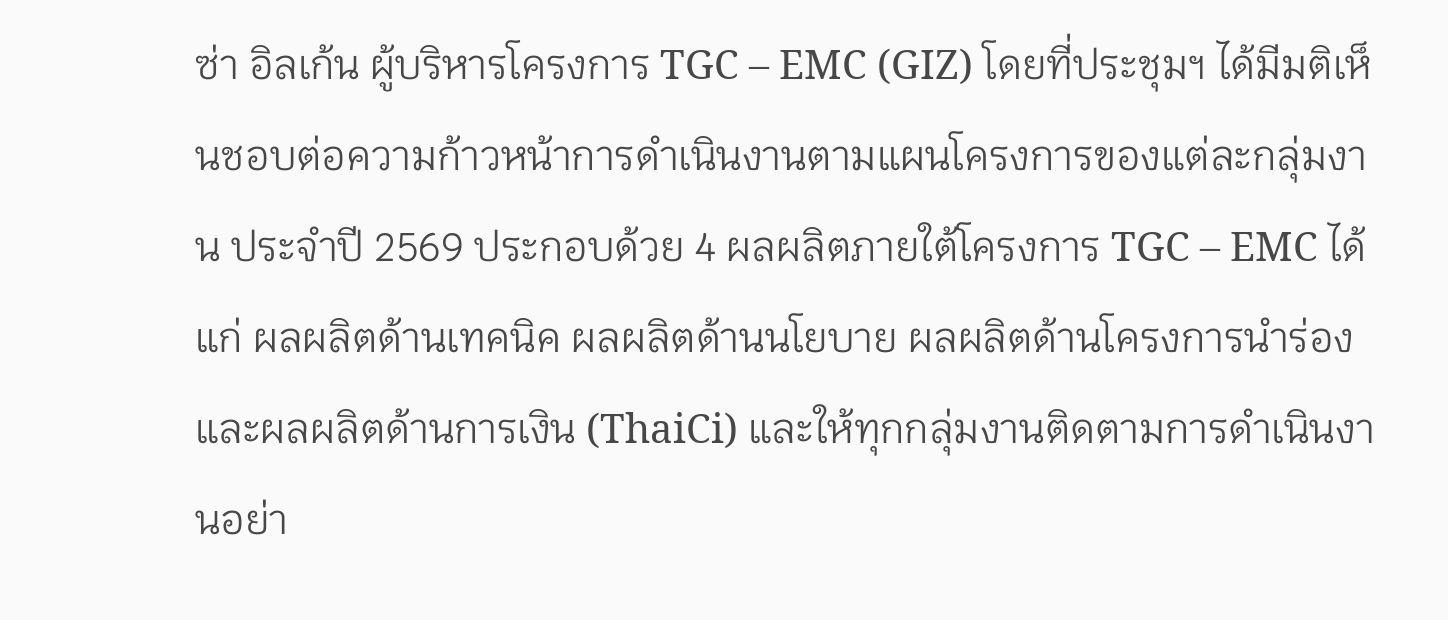ซ่า อิลเก้น ผู้บริหารโครงการ TGC – EMC (GIZ) โดยที่ประชุมฯ ได้มีมติเห็นชอบต่อความก้าวหน้าการดำเนินงานตามแผนโครงการของแต่ละกลุ่มงาน ประจำปี 2569 ประกอบด้วย 4 ผลผลิตภายใต้โครงการ TGC – EMC ได้แก่ ผลผลิตด้านเทคนิค ผลผลิตด้านนโยบาย ผลผลิตด้านโครงการนำร่อง และผลผลิตด้านการเงิน (ThaiCi) และให้ทุกกลุ่มงานติดตามการดำเนินงานอย่า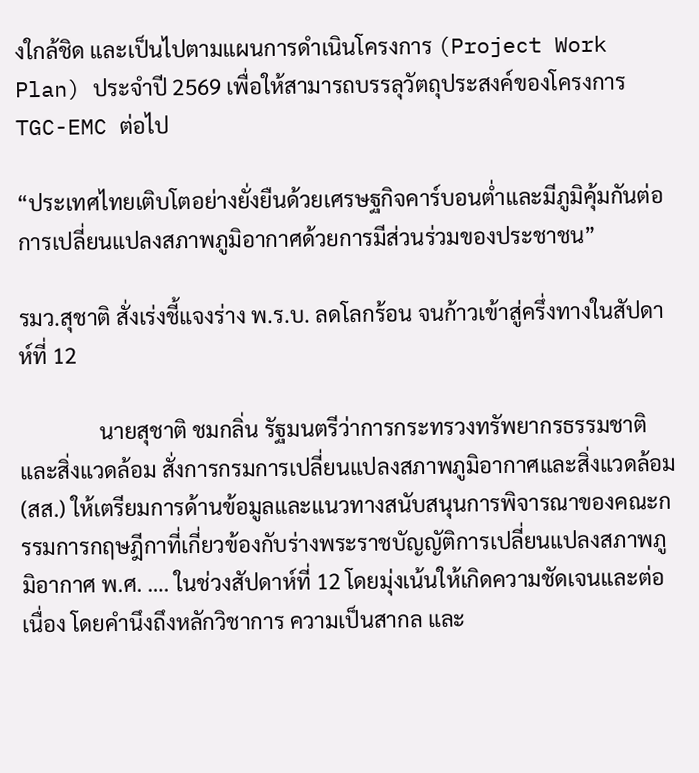งใกล้ชิด และเป็นไปตามแผนการดำเนินโครงการ (Project Work Plan) ประจำปี 2569 เพื่อให้สามารถบรรลุวัตถุประสงค์ของโครงการ TGC-EMC ต่อไป

“ประเทศไทยเติบโตอย่างยั่งยืนด้วยเศรษฐกิจคาร์บอนต่ำและมีภูมิคุ้มกันต่อการเปลี่ยนแปลงสภาพภูมิอากาศด้วยการมีส่วนร่วมของประชาชน”

รมว.สุชาติ สั่งเร่งชี้แจงร่าง พ.ร.บ. ลดโลกร้อน จนก้าวเข้าสู่ครึ่งทางในสัปดาห์ที่ 12

               นายสุชาติ ชมกลิ่น รัฐมนตรีว่าการกระทรวงทรัพยากรธรรมชาติและสิ่งแวดล้อม สั่งการกรมการเปลี่ยนแปลงสภาพภูมิอากาศและสิ่งแวดล้อม (สส.) ให้เตรียมการด้านข้อมูลและแนวทางสนับสนุนการพิจารณาของคณะกรรมการกฤษฎีกาที่เกี่ยวข้องกับร่างพระราชบัญญัติการเปลี่ยนแปลงสภาพภูมิอากาศ พ.ศ. …. ในช่วงสัปดาห์ที่ 12 โดยมุ่งเน้นให้เกิดความชัดเจนและต่อเนื่อง โดยคำนึงถึงหลักวิชาการ ความเป็นสากล และ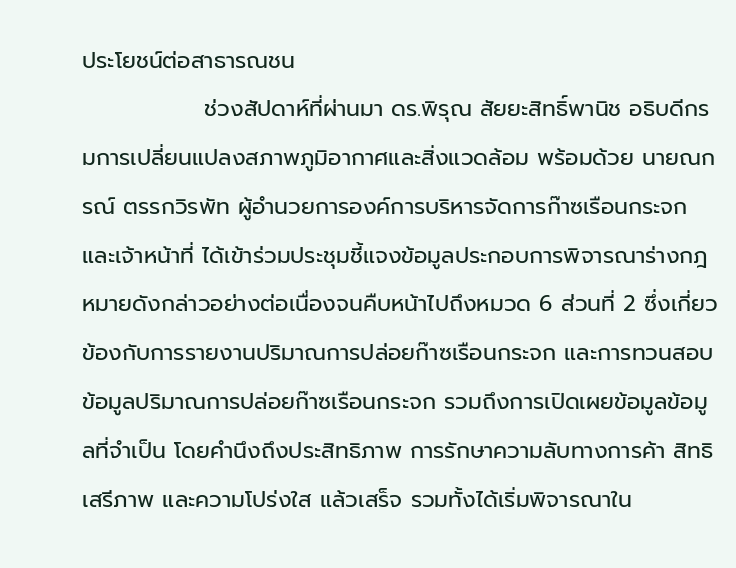ประโยชน์ต่อสาธารณชน
               ช่วงสัปดาห์ที่ผ่านมา ดร.พิรุณ สัยยะสิทธิ์พานิช อธิบดีกรมการเปลี่ยนแปลงสภาพภูมิอากาศและสิ่งแวดล้อม พร้อมด้วย นายณกรณ์ ตรรกวิรพัท ผู้อำนวยการองค์การบริหารจัดการก๊าซเรือนกระจก และเจ้าหน้าที่ ได้เข้าร่วมประชุมชี้แจงข้อมูลประกอบการพิจารณาร่างกฎหมายดังกล่าวอย่างต่อเนื่องจนคืบหน้าไปถึงหมวด 6 ส่วนที่ 2 ซึ่งเกี่ยวข้องกับการรายงานปริมาณการปล่อยก๊าซเรือนกระจก และการทวนสอบข้อมูลปริมาณการปล่อยก๊าซเรือนกระจก รวมถึงการเปิดเผยข้อมูลข้อมูลที่จำเป็น โดยคำนึงถึงประสิทธิภาพ การรักษาความลับทางการค้า สิทธิเสรีภาพ และความโปร่งใส แล้วเสร็จ รวมทั้งได้เริ่มพิจารณาใน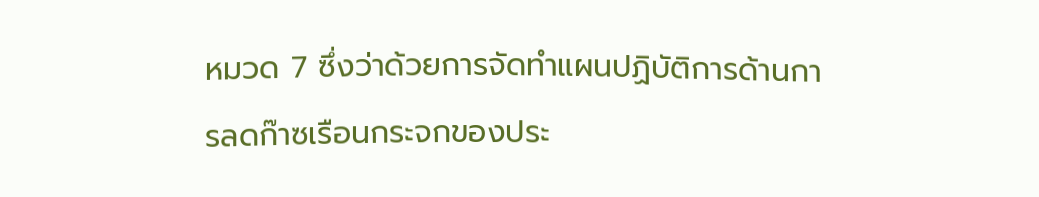หมวด 7 ซึ่งว่าด้วยการจัดทำแผนปฏิบัติการด้านการลดก๊าซเรือนกระจกของประ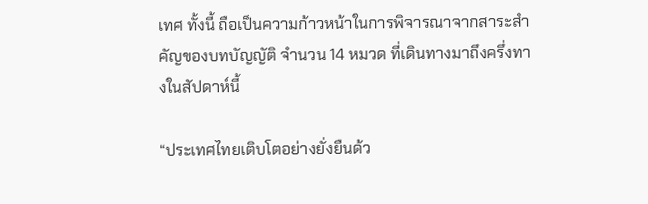เทศ ทั้งนี้ ถือเป็นความก้าวหน้าในการพิจารณาจากสาระสำคัญของบทบัญญัติ จำนวน 14 หมวด ที่เดินทางมาถึงครึ่งทางในสัปดาห์นี้

“ประเทศไทยเติบโตอย่างยั่งยืนด้ว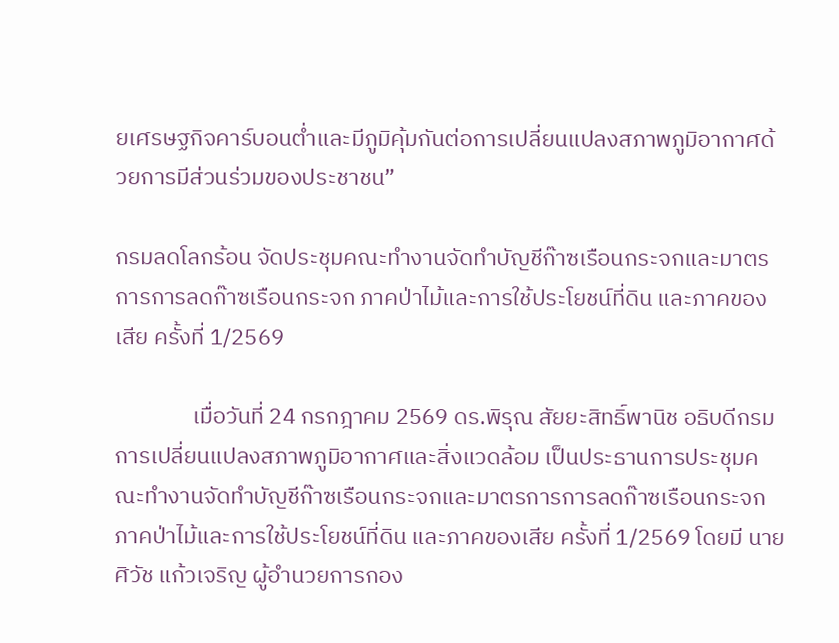ยเศรษฐกิจคาร์บอนต่ำและมีภูมิคุ้มกันต่อการเปลี่ยนแปลงสภาพภูมิอากาศด้วยการมีส่วนร่วมของประชาชน”

กรมลดโลกร้อน จัดประชุมคณะทำงานจัดทำบัญชีก๊าซเรือนกระจกและมาตรการการลดก๊าซเรือนกระจก ภาคป่าไม้และการใช้ประโยชน์ที่ดิน และภาคของเสีย ครั้งที่ 1/2569

               เมื่อวันที่ 24 กรกฎาคม 2569 ดร.พิรุณ สัยยะสิทธิ์พานิช อธิบดีกรมการเปลี่ยนแปลงสภาพภูมิอากาศและสิ่งแวดล้อม เป็นประธานการประชุมคณะทำงานจัดทำบัญชีก๊าซเรือนกระจกและมาตรการการลดก๊าซเรือนกระจก ภาคป่าไม้และการใช้ประโยชน์ที่ดิน และภาคของเสีย ครั้งที่ 1/2569 โดยมี นายศิวัช แก้วเจริญ ผู้อำนวยการกอง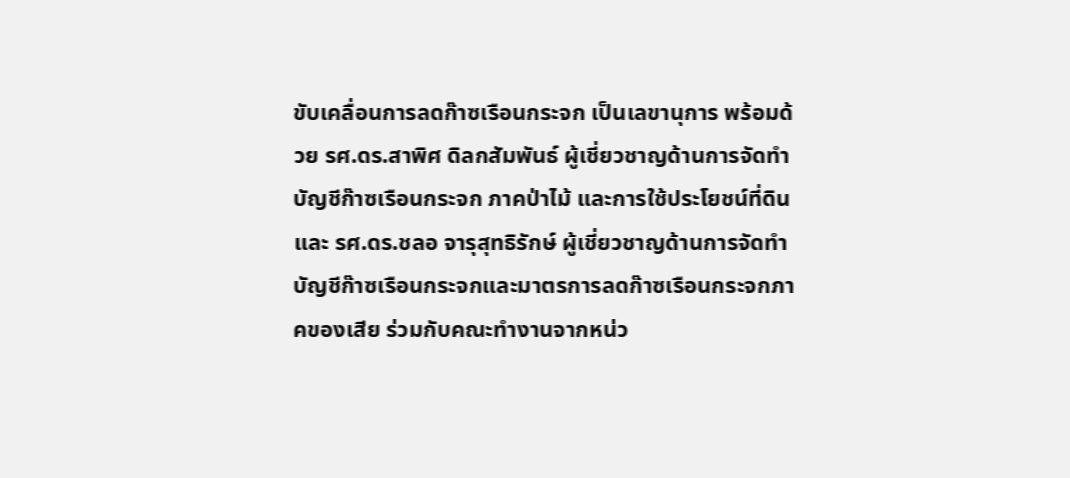ขับเคลื่อนการลดก๊าซเรือนกระจก เป็นเลขานุการ พร้อมด้วย รศ.ดร.สาพิศ ดิลกสัมพันธ์ ผู้เชี่ยวชาญด้านการจัดทำบัญชีก๊าซเรือนกระจก ภาคป่าไม้ และการใช้ประโยชน์ที่ดิน และ รศ.ดร.ชลอ จารุสุทธิรักษ์ ผู้เชี่ยวชาญด้านการจัดทำบัญชีก๊าซเรือนกระจกและมาตรการลดก๊าซเรือนกระจกภาคของเสีย ร่วมกับคณะทำงานจากหน่ว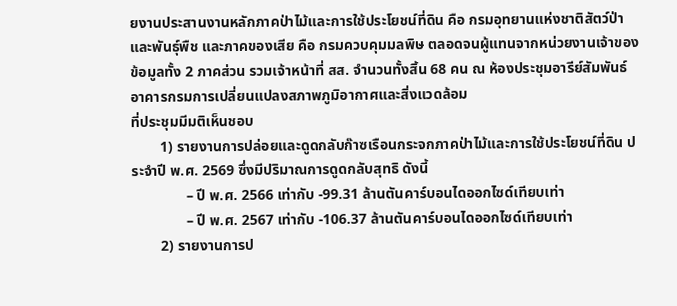ยงานประสานงานหลักภาคป่าไม้และการใช้ประโยชน์ที่ดิน คือ กรมอุทยานแห่งชาติสัตว์ป่าและพันธุ์พืช และภาคของเสีย คือ กรมควบคุมมลพิษ ตลอดจนผู้แทนจากหน่วยงานเจ้าของข้อมูลทั้ง 2 ภาคส่วน รวมเจ้าหน้าที่ สส. จำนวนทั้งสิ้น 68 คน ณ ห้องประชุมอารีย์สัมพันธ์ อาคารกรมการเปลี่ยนแปลงสภาพภูมิอากาศและสิ่งแวดล้อม
ที่ประชุมมีมติเห็นชอบ
        1) รายงานการปล่อยและดูดกลับก๊าซเรือนกระจกภาคป่าไม้และการใช้ประโยชน์ที่ดิน ประจำปี พ.ศ. 2569 ซึ่งมีปริมาณการดูดกลับสุทธิ ดังนี้
               – ปี พ.ศ. 2566 เท่ากับ -99.31 ล้านตันคาร์บอนไดออกไซด์เทียบเท่า
               – ปี พ.ศ. 2567 เท่ากับ -106.37 ล้านตันคาร์บอนไดออกไซด์เทียบเท่า
        2) รายงานการป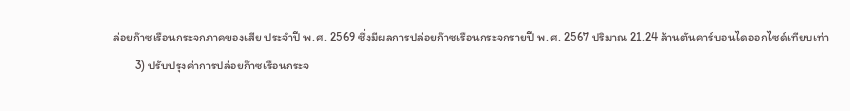ล่อยก๊าซเรือนกระจกภาคของเสีย ประจำปี พ.ศ. 2569 ซึ่งมีผลการปล่อยก๊าซเรือนกระจกรายปี พ.ศ. 2567 ปริมาณ 21.24 ล้านตันคาร์บอนไดออกไซด์เทียบเท่า
        3) ปรับปรุงค่าการปล่อยก๊าซเรือนกระจ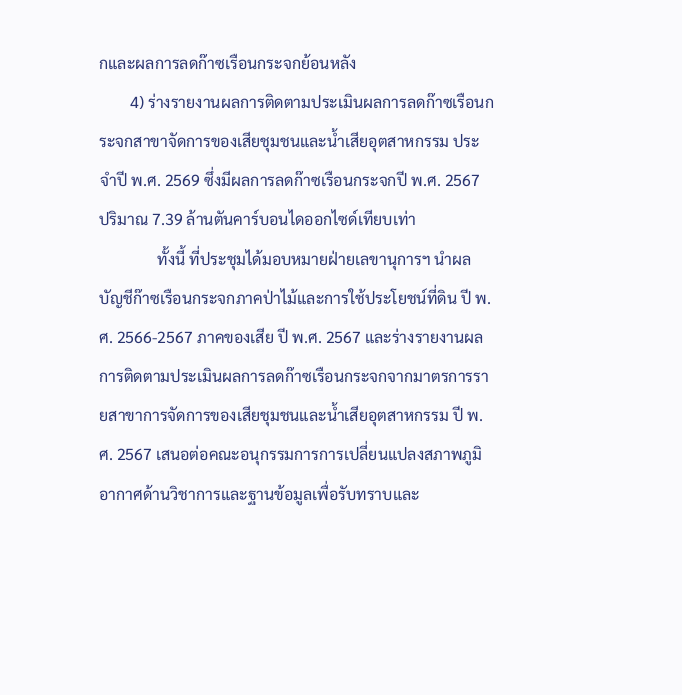กและผลการลดก๊าซเรือนกระจกย้อนหลัง
        4) ร่างรายงานผลการติดตามประเมินผลการลดก๊าซเรือนกระจกสาขาจัดการของเสียชุมชนและน้ำเสียอุตสาหกรรม ประจำปี พ.ศ. 2569 ซึ่งมีผลการลดก๊าซเรือนกระจกปี พ.ศ. 2567 ปริมาณ 7.39 ล้านตันคาร์บอนไดออกไซด์เทียบเท่า
               ทั้งนี้ ที่ประชุมได้มอบหมายฝ่ายเลขานุการฯ นำผลบัญชีก๊าซเรือนกระจกภาคป่าไม้และการใช้ประโยชน์ที่ดิน ปี พ.ศ. 2566-2567 ภาคของเสีย ปี พ.ศ. 2567 และร่างรายงานผลการติดตามประเมินผลการลดก๊าซเรือนกระจกจากมาตรการรายสาขาการจัดการของเสียชุมชนและน้ำเสียอุตสาหกรรม ปี พ.ศ. 2567 เสนอต่อคณะอนุกรรมการการเปลี่ยนแปลงสภาพภูมิอากาศด้านวิชาการและฐานข้อมูลเพื่อรับทราบและ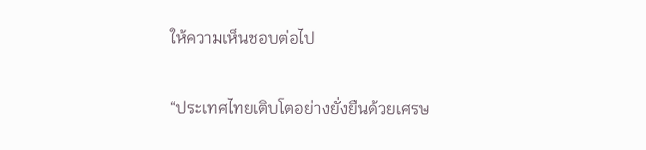ให้ความเห็นชอบต่อไป

“ประเทศไทยเติบโตอย่างยั่งยืนด้วยเศรษ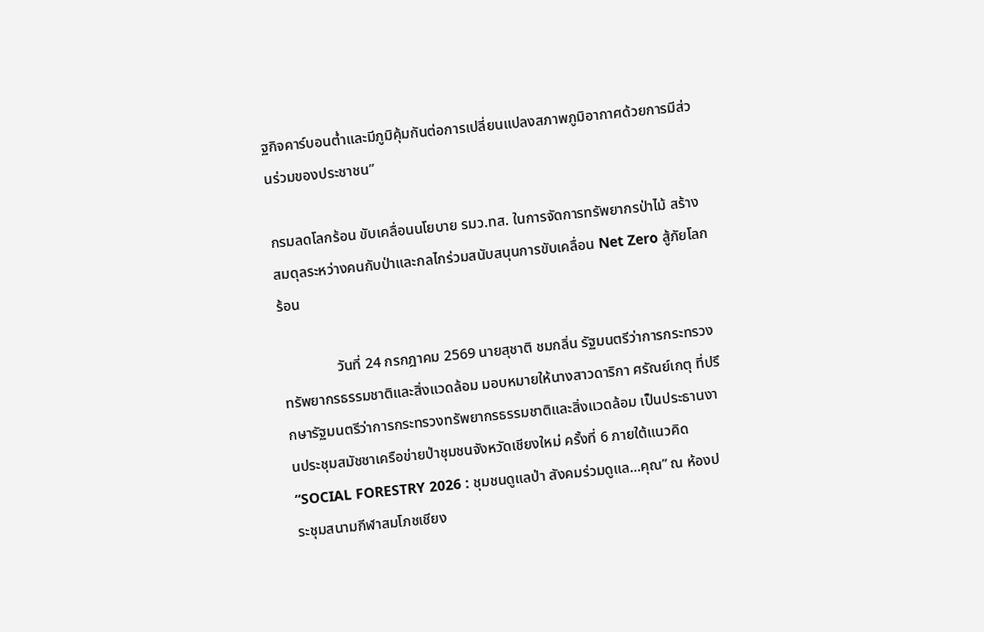ฐกิจคาร์บอนต่ำและมีภูมิคุ้มกันต่อการเปลี่ยนแปลงสภาพภูมิอากาศด้วยการมีส่วนร่วมของประชาชน”

กรมลดโลกร้อน ขับเคลื่อนนโยบาย รมว.ทส. ในการจัดการทรัพยากรป่าไม้ สร้างสมดุลระหว่างคนกับป่าและกลไกร่วมสนับสนุนการขับเคลื่อน Net Zero สู้ภัยโลกร้อน

               วันที่ 24 กรกฎาคม 2569 นายสุชาติ ชมกลิ่น รัฐมนตรีว่าการกระทรวงทรัพยากรธรรมชาติและสิ่งแวดล้อม มอบหมายให้นางสาวดาริกา ศรัณย์เกตุ ที่ปรึกษารัฐมนตรีว่าการกระทรวงทรัพยากรธรรมชาติและสิ่งแวดล้อม เป็นประธานงานประชุมสมัชชาเครือข่ายป่าชุมชนจังหวัดเชียงใหม่ ครั้งที่ 6 ภายใต้แนวคิด “SOCIAL FORESTRY 2026 : ชุมชนดูแลป่า สังคมร่วมดูแล…คุณ” ณ ห้องประชุมสนามกีฬาสมโภชเชียง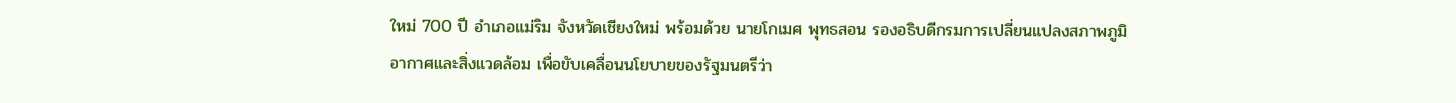ใหม่ 700 ปี อำเภอแม่ริม จังหวัดเชียงใหม่ พร้อมด้วย นายโกเมศ พุทธสอน รองอธิบดีกรมการเปลี่ยนแปลงสภาพภูมิอากาศและสิ่งแวดล้อม เพื่อขับเคลื่อนนโยบายของรัฐมนตรีว่า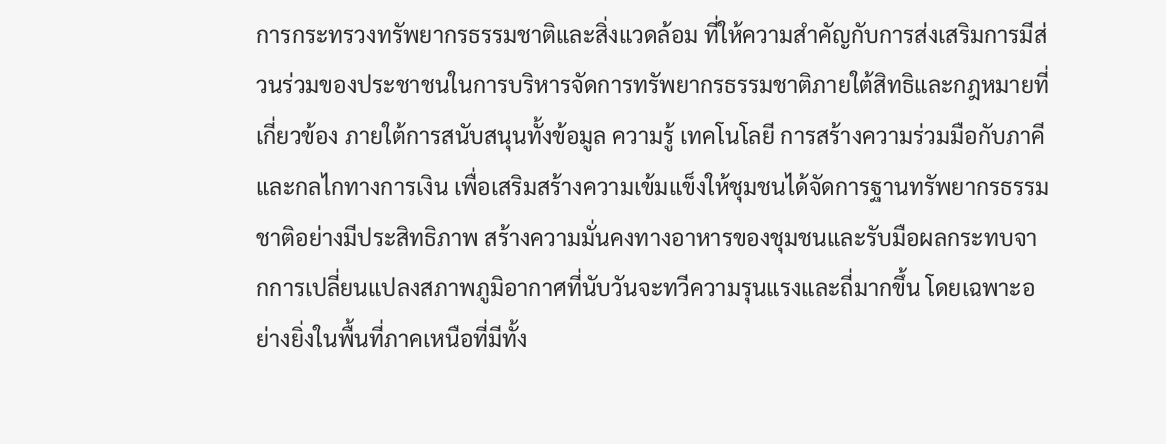การกระทรวงทรัพยากรธรรมชาติและสิ่งแวดล้อม ที่ให้ความสำคัญกับการส่งเสริมการมีส่วนร่วมของประชาชนในการบริหารจัดการทรัพยากรธรรมชาติภายใต้สิทธิและกฎหมายที่เกี่ยวข้อง ภายใต้การสนับสนุนทั้งข้อมูล ความรู้ เทคโนโลยี การสร้างความร่วมมือกับภาคี และกลไกทางการเงิน เพื่อเสริมสร้างความเข้มแข็งให้ชุมชนได้จัดการฐานทรัพยากรธรรมชาติอย่างมีประสิทธิภาพ สร้างความมั่นคงทางอาหารของชุมชนและรับมือผลกระทบจากการเปลี่ยนแปลงสภาพภูมิอากาศที่นับวันจะทวีความรุนแรงและถี่มากขึ้น โดยเฉพาะอย่างยิ่งในพื้นที่ภาคเหนือที่มีทั้ง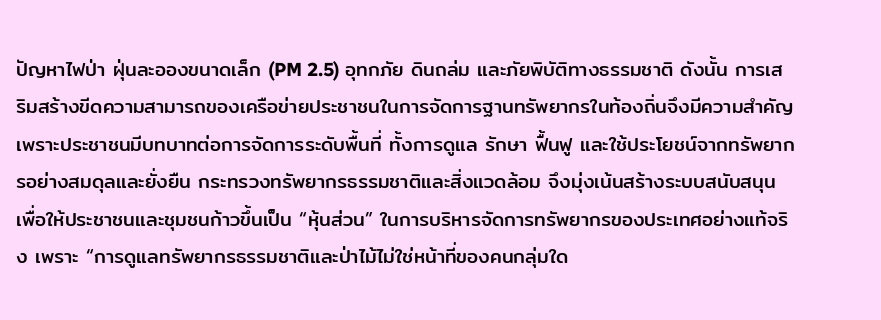ปัญหาไฟป่า ฝุ่นละอองขนาดเล็ก (PM 2.5) อุทกภัย ดินถล่ม และภัยพิบัติทางธรรมชาติ ดังนั้น การเสริมสร้างขีดความสามารถของเครือข่ายประชาชนในการจัดการฐานทรัพยากรในท้องถิ่นจึงมีความสำคัญ เพราะประชาชนมีบทบาทต่อการจัดการระดับพื้นที่ ทั้งการดูแล รักษา ฟื้นฟู และใช้ประโยชน์จากทรัพยากรอย่างสมดุลและยั่งยืน กระทรวงทรัพยากรธรรมชาติและสิ่งแวดล้อม จึงมุ่งเน้นสร้างระบบสนับสนุน เพื่อให้ประชาชนและชุมชนก้าวขึ้นเป็น “หุ้นส่วน” ในการบริหารจัดการทรัพยากรของประเทศอย่างแท้จริง เพราะ “การดูแลทรัพยากรธรรมชาติและป่าไม้ไม่ใช่หน้าที่ของคนกลุ่มใด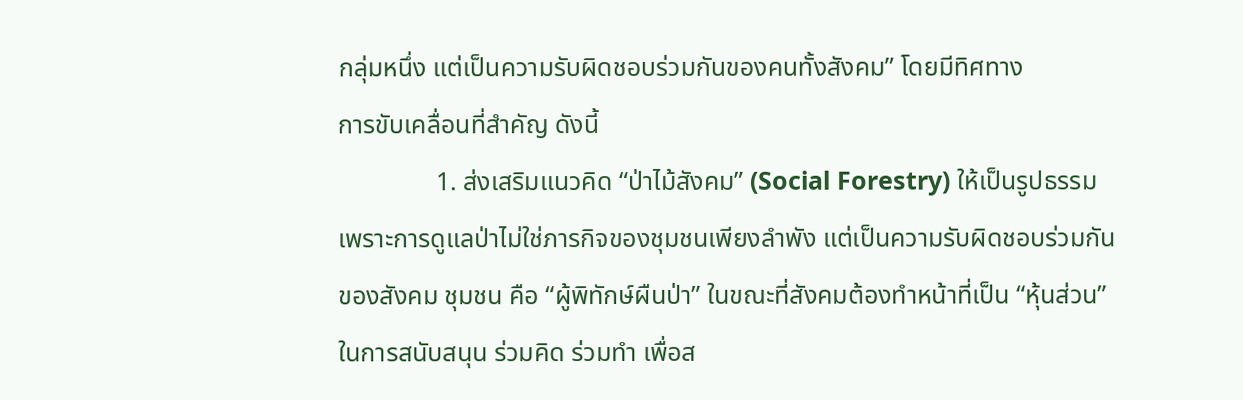กลุ่มหนึ่ง แต่เป็นความรับผิดชอบร่วมกันของคนทั้งสังคม” โดยมีทิศทาง
การขับเคลื่อนที่สำคัญ ดังนี้
               1. ส่งเสริมแนวคิด “ป่าไม้สังคม” (Social Forestry) ให้เป็นรูปธรรม เพราะการดูแลป่าไม่ใช่ภารกิจของชุมชนเพียงลำพัง แต่เป็นความรับผิดชอบร่วมกันของสังคม ชุมชน คือ “ผู้พิทักษ์ผืนป่า” ในขณะที่สังคมต้องทำหน้าที่เป็น “หุ้นส่วน” ในการสนับสนุน ร่วมคิด ร่วมทำ เพื่อส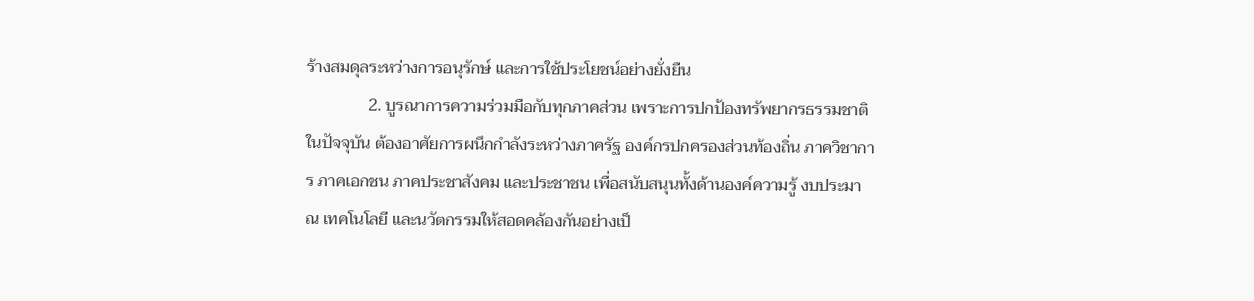ร้างสมดุลระหว่างการอนุรักษ์ และการใช้ประโยชน์อย่างยั่งยืน
               2. บูรณาการความร่วมมือกับทุกภาคส่วน เพราะการปกป้องทรัพยากรธรรมชาติในปัจจุบัน ต้องอาศัยการผนึกกำลังระหว่างภาครัฐ องค์กรปกครองส่วนท้องถิ่น ภาควิชาการ ภาคเอกชน ภาคประชาสังคม และประชาชน เพื่อสนับสนุนทั้งด้านองค์ความรู้ งบประมาณ เทคโนโลยี และนวัตกรรมให้สอดคล้องกันอย่างเป็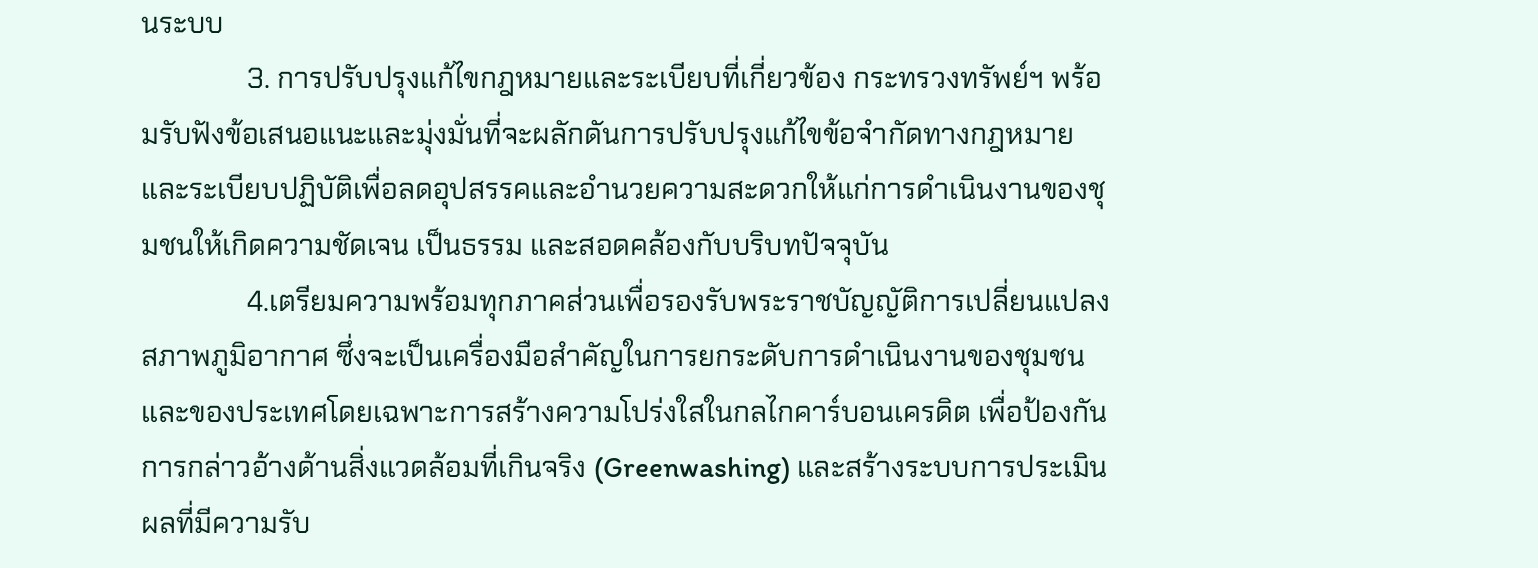นระบบ
               3. การปรับปรุงแก้ไขกฎหมายและระเบียบที่เกี่ยวข้อง กระทรวงทรัพย์ฯ พร้อมรับฟังข้อเสนอแนะและมุ่งมั่นที่จะผลักดันการปรับปรุงแก้ไขข้อจำกัดทางกฎหมายและระเบียบปฏิบัติเพื่อลดอุปสรรคและอำนวยความสะดวกให้แก่การดำเนินงานของชุมชนให้เกิดความชัดเจน เป็นธรรม และสอดคล้องกับบริบทปัจจุบัน
               4.เตรียมความพร้อมทุกภาคส่วนเพื่อรองรับพระราชบัญญัติการเปลี่ยนแปลงสภาพภูมิอากาศ ซึ่งจะเป็นเครื่องมือสำคัญในการยกระดับการดำเนินงานของชุมชนและของประเทศโดยเฉพาะการสร้างความโปร่งใสในกลไกคาร์บอนเครดิต เพื่อป้องกันการกล่าวอ้างด้านสิ่งแวดล้อมที่เกินจริง (Greenwashing) และสร้างระบบการประเมินผลที่มีความรับ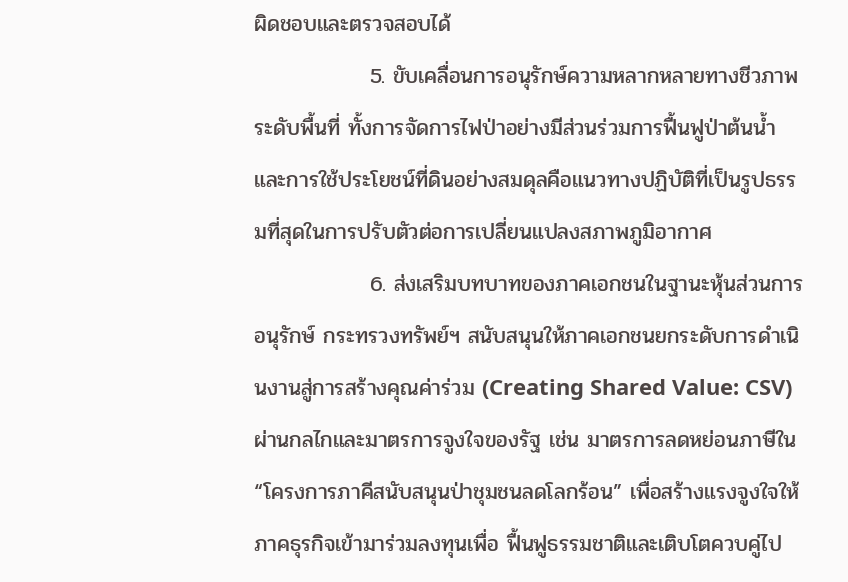ผิดชอบและตรวจสอบได้
               5. ขับเคลื่อนการอนุรักษ์ความหลากหลายทางชีวภาพระดับพื้นที่ ทั้งการจัดการไฟป่าอย่างมีส่วนร่วมการฟื้นฟูป่าต้นน้ำและการใช้ประโยชน์ที่ดินอย่างสมดุลคือแนวทางปฏิบัติที่เป็นรูปธรรมที่สุดในการปรับตัวต่อการเปลี่ยนแปลงสภาพภูมิอากาศ
               6. ส่งเสริมบทบาทของภาคเอกชนในฐานะหุ้นส่วนการอนุรักษ์ กระทรวงทรัพย์ฯ สนับสนุนให้ภาคเอกชนยกระดับการดำเนินงานสู่การสร้างคุณค่าร่วม (Creating Shared Value: CSV) ผ่านกลไกและมาตรการจูงใจของรัฐ เช่น มาตรการลดหย่อนภาษีใน “โครงการภาคีสนับสนุนป่าชุมชนลดโลกร้อน” เพื่อสร้างแรงจูงใจให้ภาคธุรกิจเข้ามาร่วมลงทุนเพื่อ ฟื้นฟูธรรมชาติและเติบโตควบคู่ไป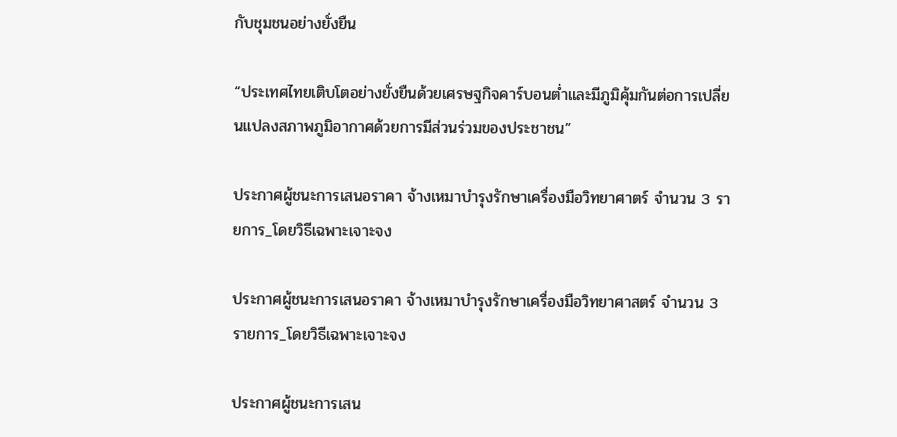กับชุมชนอย่างยั่งยืน

“ประเทศไทยเติบโตอย่างยั่งยืนด้วยเศรษฐกิจคาร์บอนต่ำและมีภูมิคุ้มกันต่อการเปลี่ยนแปลงสภาพภูมิอากาศด้วยการมีส่วนร่วมของประชาชน”

ประกาศผู้ชนะการเสนอราคา จ้างเหมาบำรุงรักษาเครื่องมือวิทยาศาตร์ จำนวน 3 รายการ_โดยวิธีเฉพาะเจาะจง

ประกาศผู้ชนะการเสนอราคา จ้างเหมาบำรุงรักษาเครื่องมือวิทยาศาสตร์ จำนวน 3 รายการ_โดยวิธีเฉพาะเจาะจง

ประกาศผู้ชนะการเสน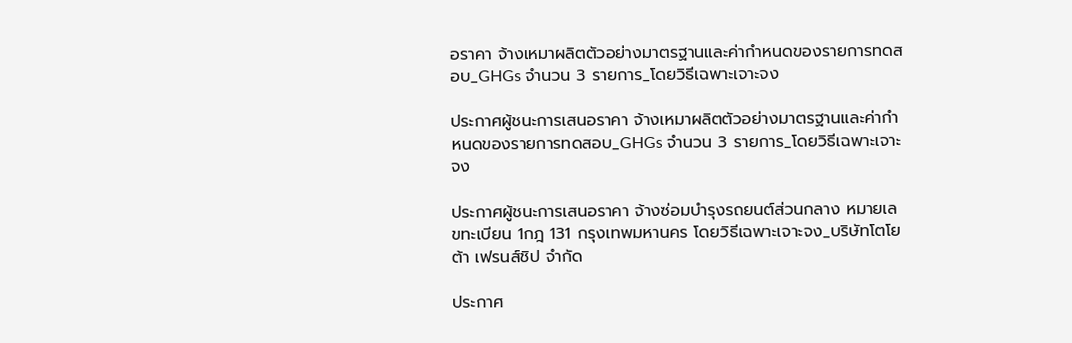อราคา จ้างเหมาผลิตตัวอย่างมาตรฐานและค่ากำหนดของรายการทดสอบ_GHGs จำนวน 3 รายการ_โดยวิธีเฉพาะเจาะจง

ประกาศผู้ชนะการเสนอราคา จ้างเหมาผลิตตัวอย่างมาตรฐานและค่ากำหนดของรายการทดสอบ_GHGs จำนวน 3 รายการ_โดยวิธีเฉพาะเจาะจง

ประกาศผู้ชนะการเสนอราคา จ้างซ่อมบำรุงรถยนต์ส่วนกลาง หมายเลขทะเบียน 1กฎ 131 กรุงเทพมหานคร โดยวิธีเฉพาะเจาะจง_บริษัทโตโยต้า เฟรนส์ชิป จำกัด

ประกาศ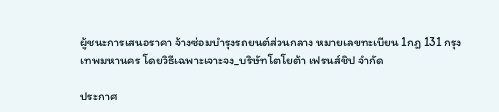ผู้ชนะการเสนอราคา จ้างซ่อมบำรุงรถยนต์ส่วนกลาง หมายเลขทะเบียน 1กฎ 131 กรุงเทพมหานคร โดยวิธีเฉพาะเจาะจง_บริษัทโตโยต้า เฟรนส์ชิป จำกัด

ประกาศ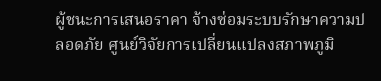ผู้ชนะการเสนอราคา จ้างซ่อมระบบรักษาความปลอดภัย ศูนย์วิจัยการเปลี่ยนแปลงสภาพภูมิ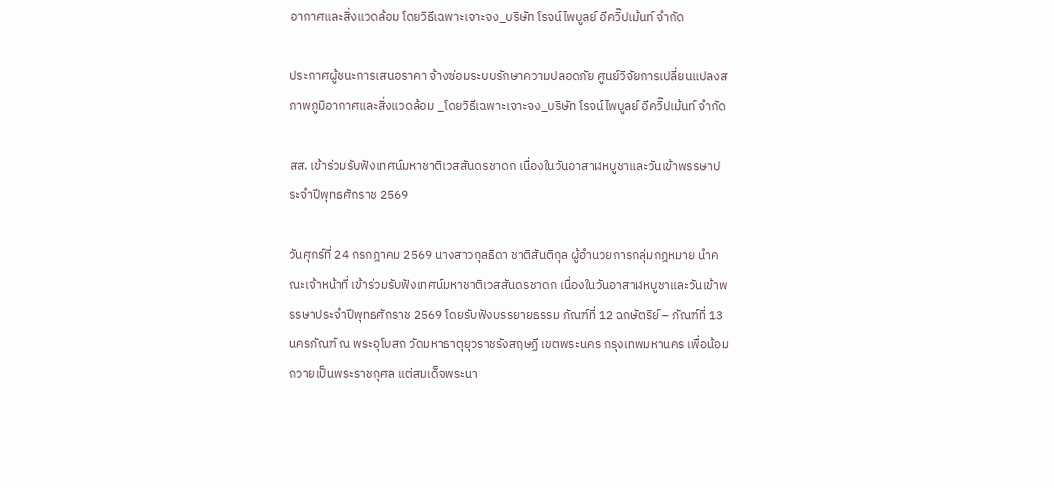อากาศและสิ่งแวดล้อม โดยวิธีเฉพาะเจาะจง_บริษัท โรจน์ไพบูลย์ อีควิ๊ปเม้นท์ จำกัด

ประกาศผู้ชนะการเสนอราคา จ้างซ่อมระบบรักษาความปลอดภัย ศูนย์วิจัยการเปลี่ยนแปลงสภาพภูมิอากาศและสิ่งแวดล้อม _โดยวิธีเฉพาะเจาะจง_บริษัท โรจน์ไพบูลย์ อีควิ๊ปเม้นท์ จำกัด

สส. เข้าร่วมรับฟังเทศน์มหาชาติเวสสันดรชาดก เนื่องในวันอาสาฬหบูชาและวันเข้าพรรษาประจำปีพุทธศักราช 2569

วันศุกร์ที่ 24 กรกฎาคม 2569 นางสาวกุลธิดา ชาติสันติกุล ผู้อำนวยการกลุ่มกฎหมาย นำคณะเจ้าหน้าที่ เข้าร่วมรับฟังเทศน์มหาชาติเวสสันดรชาดก เนื่องในวันอาสาฬหบูชาและวันเข้าพรรษาประจำปีพุทธศักราช 2569 โดยรับฟังบรรยายธรรม ภัณฑ์ที่ 12 ฉกษัตริย์ – ภัณฑ์ที่ 13 นครภัณฑ์ ณ พระอุโบสถ วัดมหาธาตุยุวราชรังสฤษฏี เขตพระนคร กรุงเทพมหานคร เพื่อน้อมถวายเป็นพระราชกุศล แต่สมเด็จพระนา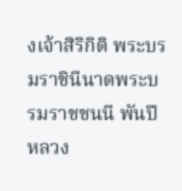งเจ้าสิริกิติ พระบรมราชินีนาดพระบรมราชชนนี พันปีหลวง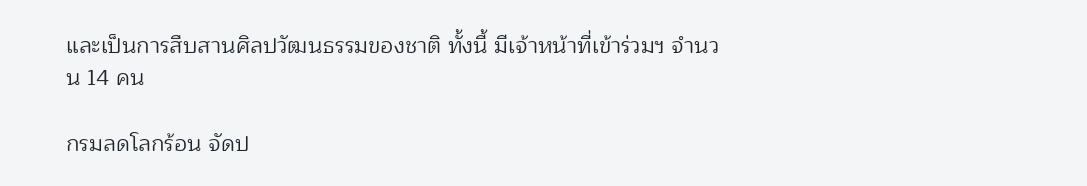และเป็นการสืบสานศิลปวัฒนธรรมของชาติ ทั้งนี้ มีเจ้าหน้าที่เข้าร่วมฯ จำนวน 14 คน

กรมลดโลกร้อน จัดป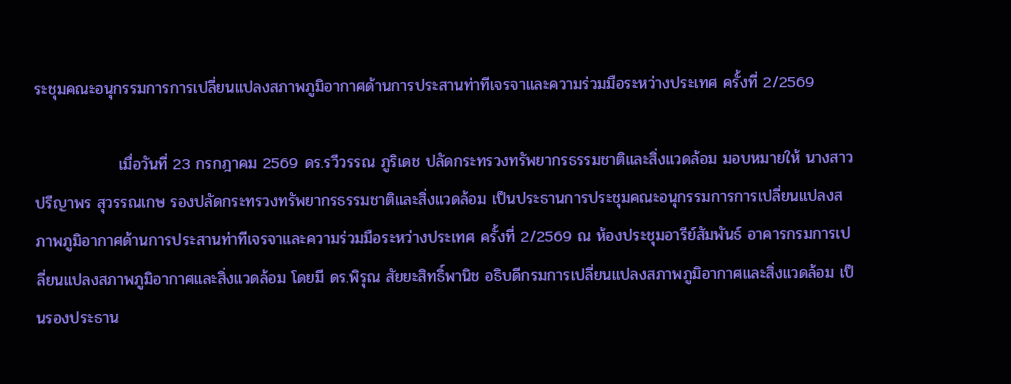ระชุมคณะอนุกรรมการการเปลี่ยนแปลงสภาพภูมิอากาศด้านการประสานท่าทีเจรจาและความร่วมมือระหว่างประเทศ ครั้งที่ 2/2569

               เมื่อวันที่ 23 กรกฎาคม 2569 ดร.รวีวรรณ ภูริเดช ปลัดกระทรวงทรัพยากรธรรมชาติและสิ่งแวดล้อม มอบหมายให้ นางสาวปรีญาพร สุวรรณเกษ รองปลัดกระทรวงทรัพยากรธรรมชาติและสิ่งแวดล้อม เป็นประธานการประชุมคณะอนุกรรมการการเปลี่ยนแปลงสภาพภูมิอากาศด้านการประสานท่าทีเจรจาและความร่วมมือระหว่างประเทศ ครั้งที่ 2/2569 ณ ห้องประชุมอารีย์สัมพันธ์ อาคารกรมการเปลี่ยนแปลงสภาพภูมิอากาศและสิ่งแวดล้อม โดยมี ดร.พิรุณ สัยยะสิทธิ์พานิช อธิบดีกรมการเปลี่ยนแปลงสภาพภูมิอากาศและสิ่งแวดล้อม เป็นรองประธาน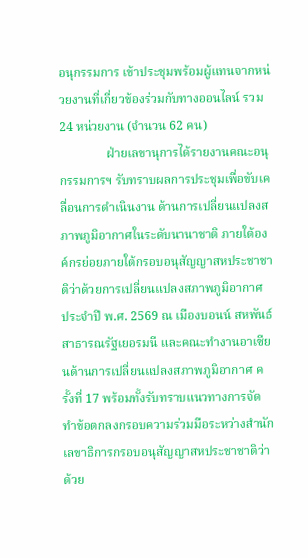อนุกรรมการ เข้าประชุมพร้อมผู้แทนจากหน่วยงานที่เกี่ยวข้องร่วมกับทางออนไลน์ รวม 24 หน่วยงาน (จำนวน 62 คน)
               ฝ่ายเลขานุการได้รายงานคณะอนุกรรมการฯ รับทราบผลการประชุมเพื่อขับเคลื่อนการดำเนินงาน ด้านการเปลี่ยนแปลงสภาพภูมิอากาศในระดับนานาชาติ ภายใต้องค์กรย่อยภายใต้กรอบอนุสัญญาสหประชาชาติว่าด้วยการเปลี่ยนแปลงสภาพภูมิอากาศ ประจำปี พ.ศ. 2569 ณ เมืองบอนน์ สหพันธ์สาธารณรัฐเยอรมนี และคณะทำงานอาเซียนด้านการเปลี่ยนแปลงสภาพภูมิอากาศ ครั้งที่ 17 พร้อมทั้งรับทราบแนวทางการจัดทำข้อตกลงกรอบความร่วมมือระหว่างสำนักเลขาธิการกรอบอนุสัญญาสหประชาชาติว่าด้วย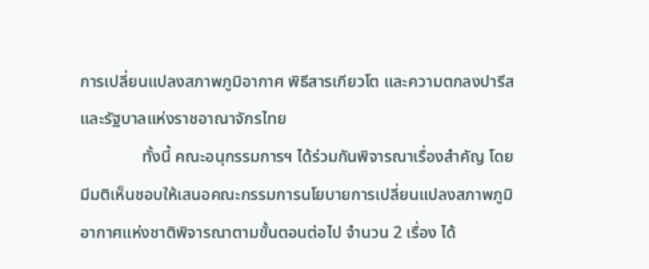การเปลี่ยนแปลงสภาพภูมิอากาศ พิธีสารเกียวโต และความตกลงปารีส และรัฐบาลแห่งราชอาณาจักรไทย
               ทั้งนี้ คณะอนุกรรมการฯ ได้ร่วมกันพิจารณาเรื่องสำคัญ โดยมีมติเห็นชอบให้เสนอคณะกรรมการนโยบายการเปลี่ยนแปลงสภาพภูมิอากาศแห่งชาติพิจารณาตามขั้นตอนต่อไป จำนวน 2 เรื่อง ได้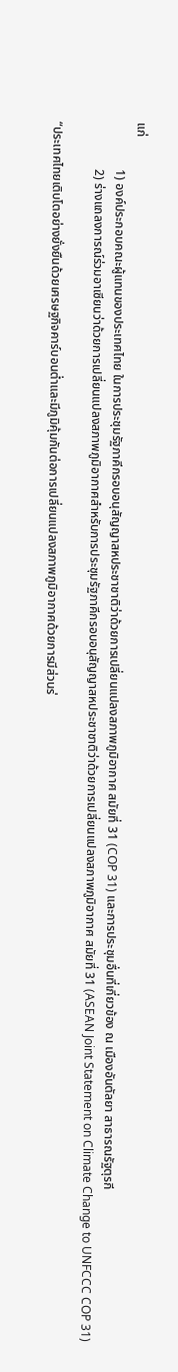แก่
               1) องค์ประกอบคณะผู้แทนของประเทศไทย ในการประชุมรัฐภาคีกรอบอนุสัญญาสหประชาชาติว่าด้วยการเปลี่ยนแปลงสภาพภูมิอากาศ สมัยที่ 31 (COP 31) และการประชุมอื่นที่เกี่ยวข้อง ณ เมืองอันตัลยา สาธารณรัฐตุรกี
               2) ร่างแถลงการณ์ร่วมอาเซียนว่าด้วยการเปลี่ยนแปลงสภาพภูมิอากาศสำหรับการประชุมรัฐภาคีกรอบอนุสัญญาสหประชาชาติว่าด้วยการเปลี่ยนแปลงสภาพภูมิอากาศ สมัยที่ 31 (ASEAN Joint Statement on Climate Change to UNFCCC COP 31)

“ประเทศไทยเติบโตอย่างยั่งยืนด้วยเศรษฐกิจคาร์บอนต่ำและมีภูมิคุ้มกันต่อการเปลี่ยนแปลงสภาพภูมิอากาศด้วยการมีส่วนร่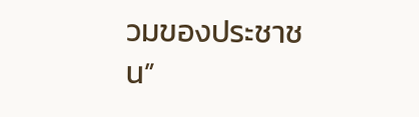วมของประชาชน”